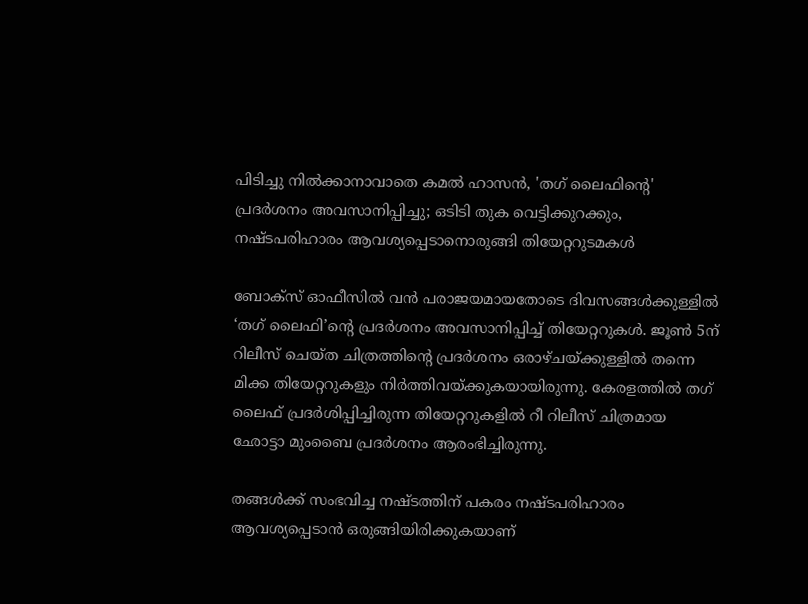പിടിച്ചു നില്‍ക്കാനാവാതെ കമല്‍ ഹാസന്‍, 'തഗ് ലൈഫിന്റെ' പ്രദര്‍ശനം അവസാനിപ്പിച്ചു; ഒടിടി തുക വെട്ടിക്കുറക്കും, നഷ്ടപരിഹാരം ആവശ്യപ്പെടാനൊരുങ്ങി തിയേറ്ററുടമകള്‍

ബോക്‌സ് ഓഫീസില്‍ വന്‍ പരാജയമായതോടെ ദിവസങ്ങള്‍ക്കുള്ളില്‍ ‘തഗ് ലൈഫി’ന്റെ പ്രദര്‍ശനം അവസാനിപ്പിച്ച് തിയേറ്ററുകള്‍. ജൂണ്‍ 5ന് റിലീസ് ചെയ്ത ചിത്രത്തിന്റെ പ്രദര്‍ശനം ഒരാഴ്ചയ്ക്കുള്ളില്‍ തന്നെ മിക്ക തിയേറ്ററുകളും നിര്‍ത്തിവയ്ക്കുകയായിരുന്നു. കേരളത്തില്‍ തഗ് ലൈഫ് പ്രദര്‍ശിപ്പിച്ചിരുന്ന തിയേറ്ററുകളില്‍ റീ റിലീസ് ചിത്രമായ ഛോട്ടാ മുംബൈ പ്രദര്‍ശനം ആരംഭിച്ചിരുന്നു.

തങ്ങള്‍ക്ക് സംഭവിച്ച നഷ്ടത്തിന് പകരം നഷ്ടപരിഹാരം ആവശ്യപ്പെടാന്‍ ഒരുങ്ങിയിരിക്കുകയാണ്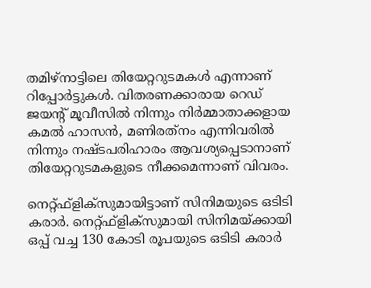തമിഴ്‌നാട്ടിലെ തിയേറ്ററുടമകള്‍ എന്നാണ് റിപ്പോര്‍ട്ടുകള്‍. വിതരണക്കാരായ റെഡ് ജയന്റ് മൂവീസില്‍ നിന്നും നിര്‍മ്മാതാക്കളായ കമല്‍ ഹാസന്‍, മണിരത്‌നം എന്നിവരില്‍ നിന്നും നഷ്ടപരിഹാരം ആവശ്യപ്പെടാനാണ് തിയേറ്ററുടമകളുടെ നീക്കമെന്നാണ് വിവരം.

നെറ്റ്ഫ്‌ളിക്‌സുമായിട്ടാണ് സിനിമയുടെ ഒടിടി കരാര്‍. നെറ്റ്ഫ്‌ളിക്‌സുമായി സിനിമയ്ക്കായി ഒപ്പ് വച്ച 130 കോടി രൂപയുടെ ഒടിടി കരാര്‍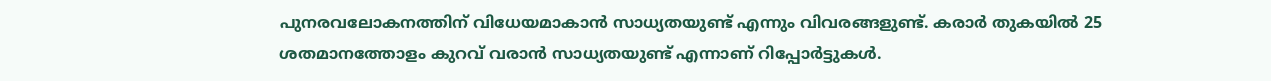പുനരവലോകനത്തിന് വിധേയമാകാന്‍ സാധ്യതയുണ്ട് എന്നും വിവരങ്ങളുണ്ട്. കരാര്‍ തുകയില്‍ 25 ശതമാനത്തോളം കുറവ് വരാന്‍ സാധ്യതയുണ്ട് എന്നാണ് റിപ്പോര്‍ട്ടുകള്‍.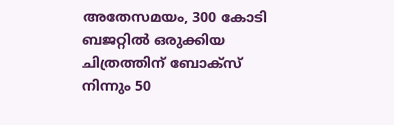അതേസമയം, 300 കോടി ബജറ്റില്‍ ഒരുക്കിയ ചിത്രത്തിന് ബോക്‌സ് നിന്നും 50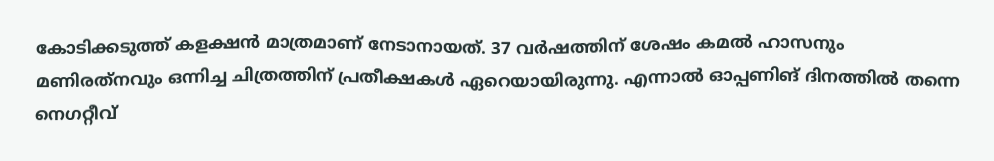കോടിക്കടുത്ത് കളക്ഷന്‍ മാത്രമാണ് നേടാനായത്. 37 വര്‍ഷത്തിന് ശേഷം കമല്‍ ഹാസനും മണിരത്‌നവും ഒന്നിച്ച ചിത്രത്തിന് പ്രതീക്ഷകള്‍ ഏറെയായിരുന്നു. എന്നാല്‍ ഓപ്പണിങ് ദിനത്തില്‍ തന്നെ നെഗറ്റീവ്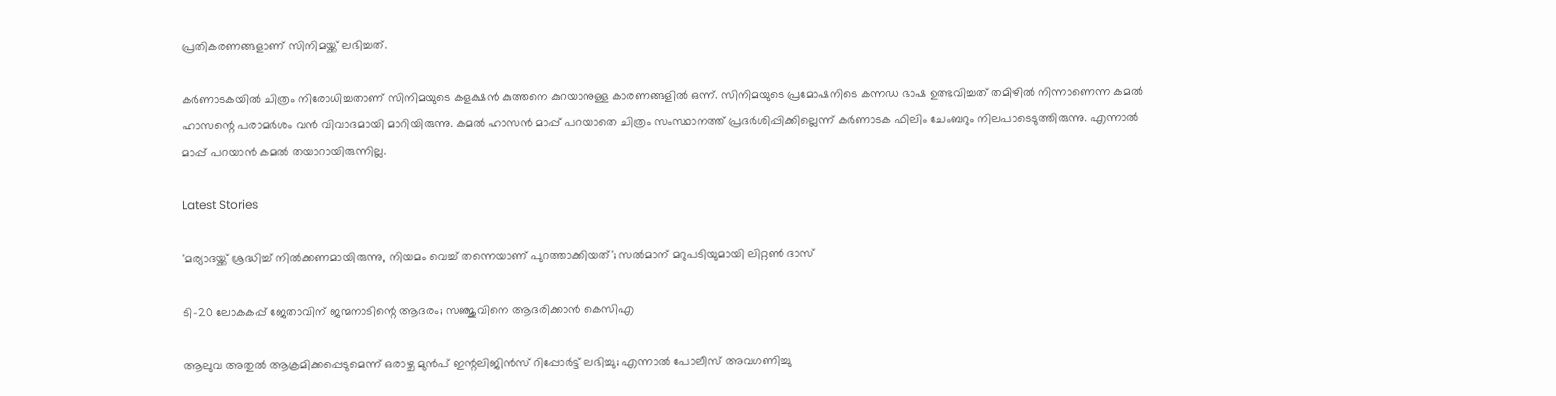പ്രതികരണങ്ങളാണ് സിനിമയ്ക്ക് ലഭിച്ചത്.

കര്‍ണാടകയില്‍ ചിത്രം നിരോധിച്ചതാണ് സിനിമയുടെ കളക്ഷന്‍ കുത്തനെ കുറയാനുള്ള കാരണങ്ങളില്‍ ഒന്ന്. സിനിമയുടെ പ്രമോഷനിടെ കന്നഡ ഭാഷ ഉത്ഭവിച്ചത് തമിഴില്‍ നിന്നാണെന്ന കമല്‍ ഹാസന്റെ പരാമര്‍ശം വന്‍ വിവാദമായി മാറിയിരുന്നു. കമല്‍ ഹാസന്‍ മാപ്പ് പറയാതെ ചിത്രം സംസ്ഥാനത്ത് പ്രദര്‍ശിപ്പിക്കില്ലെന്ന് കര്‍ണാടക ഫിലിം ചേംബറും നിലപാടെടുത്തിരുന്നു. എന്നാല്‍ മാപ്പ് പറയാന്‍ കമല്‍ തയാറായിരുന്നില്ല.

Latest Stories

'മര്യാദയ്ക്ക് ശ്രദ്ധിച്ച് നിൽക്കണമായിരുന്നു, നിയമം വെച്ച് തന്നെയാണ് പുറത്താക്കിയത്'; സൽമാന് മറുപടിയുമായി ലിറ്റൺ ദാസ്

ടി-20 ലോകകപ്പ് ജേതാവിന് ജന്മനാടിന്റെ ആദരം; സഞ്ജുവിനെ ആദരിക്കാൻ കെസിഎ

ആലുവ അതുൽ ആക്രമിക്കപ്പെടുമെന്ന് ഒരാഴ്ച മുൻപ് ഇന്റലിജിൻസ് റിപ്പോർട്ട് ലഭിച്ചു; എന്നാൽ പോലീസ് അവഗണിച്ചു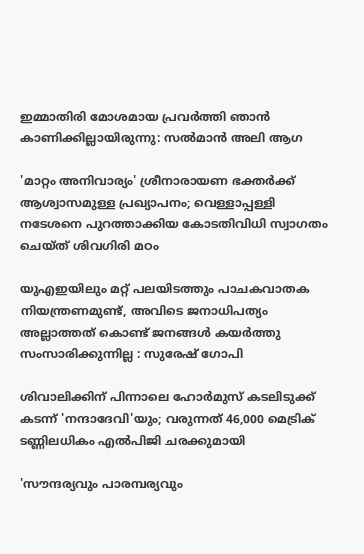ഇമ്മാതിരി മോശമായ പ്രവർത്തി ഞാൻ കാണിക്കില്ലായിരുന്നു: സല്‍മാന്‍ അലി ആഗ

'മാറ്റം അനിവാര്യം' ശ്രീനാരായണ ഭക്തര്‍ക്ക് ആശ്വാസമുള്ള പ്രഖ്യാപനം; വെള്ളാപ്പള്ളി നടേശനെ പുറത്താക്കിയ കോടതിവിധി സ്വാഗതം ചെയ്ത് ശിവഗിരി മഠം

യുഎഇയിലും മറ്റ് പലയിടത്തും പാചകവാതക നിയന്ത്രണമുണ്ട്, അവിടെ ജനാധിപത്യം അല്ലാത്തത് കൊണ്ട് ജനങ്ങൾ കയർത്തു സംസാരിക്കുന്നില്ല : സുരേഷ് ഗോപി

ശിവാലിക്കിന് പിന്നാലെ ഹോർമുസ് കടലിടുക്ക് കടന്ന് 'നന്ദാദേവി'യും; വരുന്നത് 46,000 മെട്രിക് ടണ്ണിലധികം എൽപിജി ചരക്കുമായി

'സൗന്ദര്യവും പാരമ്പര്യവും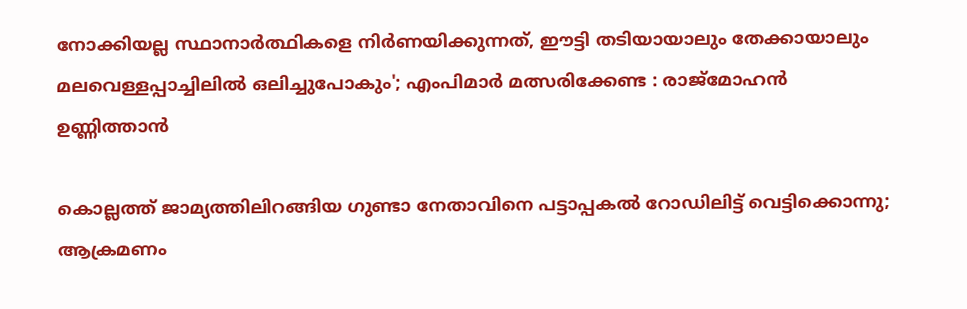നോക്കിയല്ല സ്ഥാനാര്‍ത്ഥികളെ നിര്‍ണയിക്കുന്നത്, ഈട്ടി തടിയായാലും തേക്കായാലും മലവെള്ളപ്പാച്ചിലിൽ ഒലിച്ചുപോകും'; എംപിമാർ മത്സരിക്കേണ്ട : രാജ്‌മോഹൻ ഉണ്ണിത്താന്‍

കൊല്ലത്ത് ജാമ്യത്തിലിറങ്ങിയ ഗുണ്ടാ നേതാവിനെ പട്ടാപ്പകൽ റോഡിലിട്ട് വെട്ടിക്കൊന്നു; ആക്രമണം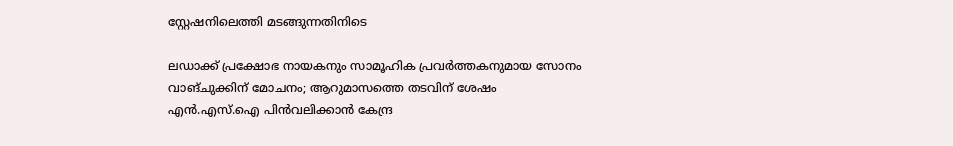സ്റ്റേഷനിലെത്തി മടങ്ങുന്നതിനിടെ

ലഡാക്ക് പ്രക്ഷോഭ നായകനും സാമൂഹിക പ്രവർത്തകനുമായ സോനം വാങ്ചുക്കിന് മോചനം; ആറുമാസത്തെ തടവിന് ശേഷം എന്‍.എസ്.ഐ പിൻവലിക്കാൻ കേന്ദ്ര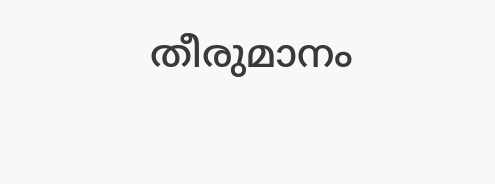തീരുമാനം